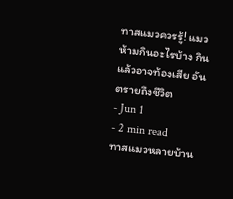ทาสแมวควรรู้! แมวห้ามกินอะไรบ้าง กินแล้วอาจท้องเสีย อันตรายถึงชีวิต
- Jun 1
- 2 min read
ทาสแมวหลายบ้าน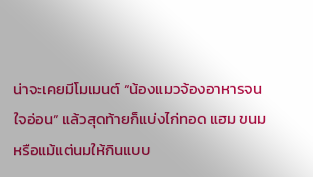น่าจะเคยมีโมเมนต์ “น้องแมวจ้องอาหารจนใจอ่อน” แล้วสุดท้ายก็แบ่งไก่ทอด แฮม ขนม หรือแม้แต่นมให้กินแบบ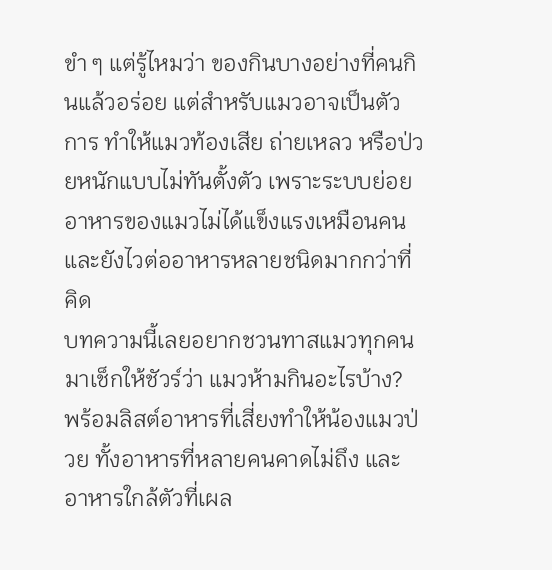ขำ ๆ แต่รู้ไหมว่า ของกินบางอย่างที่คนกินแล้วอร่อย แต่สำหรับแมวอาจเป็นตัวการ ทำให้แมวท้องเสีย ถ่ายเหลว หรือป่วยหนักแบบไม่ทันตั้งตัว เพราะระบบย่อยอาหารของแมวไม่ได้แข็งแรงเหมือนคน และยังไวต่ออาหารหลายชนิดมากกว่าที่คิด
บทความนี้เลยอยากชวนทาสแมวทุกคนมาเช็กให้ชัวร์ว่า แมวห้ามกินอะไรบ้าง? พร้อมลิสต์อาหารที่เสี่ยงทำให้น้องแมวป่วย ทั้งอาหารที่หลายคนคาดไม่ถึง และอาหารใกล้ตัวที่เผล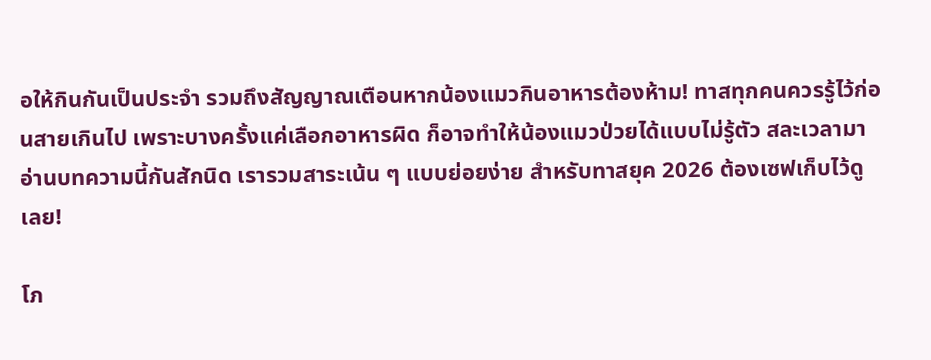อให้กินกันเป็นประจำ รวมถึงสัญญาณเตือนหากน้องแมวกินอาหารต้องห้าม! ทาสทุกคนควรรู้ไว้ก่อนสายเกินไป เพราะบางครั้งแค่เลือกอาหารผิด ก็อาจทำให้น้องแมวป่วยได้แบบไม่รู้ตัว สละเวลามาอ่านบทความนี้กันสักนิด เรารวมสาระเน้น ๆ แบบย่อยง่าย สำหรับทาสยุค 2026 ต้องเซฟเก็บไว้ดูเลย!

โภ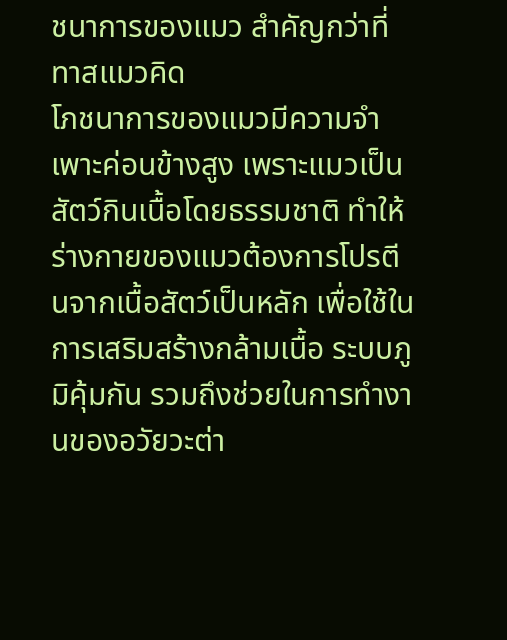ชนาการของแมว สำคัญกว่าที่ทาสแมวคิด
โภชนาการของแมวมีความจำเพาะค่อนข้างสูง เพราะแมวเป็นสัตว์กินเนื้อโดยธรรมชาติ ทำให้ร่างกายของแมวต้องการโปรตีนจากเนื้อสัตว์เป็นหลัก เพื่อใช้ในการเสริมสร้างกล้ามเนื้อ ระบบภูมิคุ้มกัน รวมถึงช่วยในการทำงานของอวัยวะต่า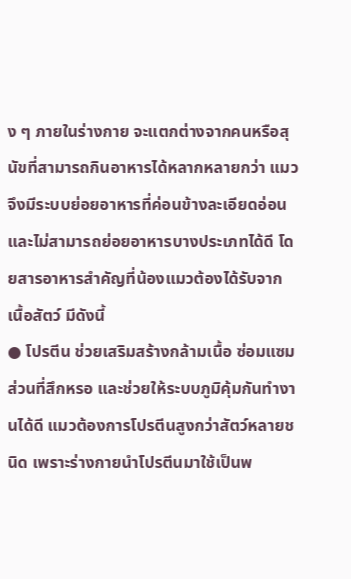ง ๆ ภายในร่างกาย จะแตกต่างจากคนหรือสุนัขที่สามารถกินอาหารได้หลากหลายกว่า แมวจึงมีระบบย่อยอาหารที่ค่อนข้างละเอียดอ่อน และไม่สามารถย่อยอาหารบางประเภทได้ดี โดยสารอาหารสำคัญที่น้องแมวต้องได้รับจากเนื้อสัตว์ มีดังนี้
● โปรตีน ช่วยเสริมสร้างกล้ามเนื้อ ซ่อมแซมส่วนที่สึกหรอ และช่วยให้ระบบภูมิคุ้มกันทำงานได้ดี แมวต้องการโปรตีนสูงกว่าสัตว์หลายชนิด เพราะร่างกายนำโปรตีนมาใช้เป็นพ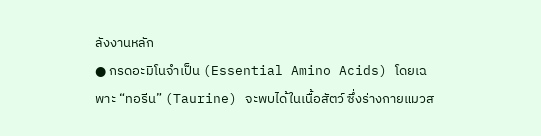ลังงานหลัก
● กรดอะมิโนจำเป็น (Essential Amino Acids) โดยเฉพาะ “ทอรีน” (Taurine) จะพบได้ในเนื้อสัตว์ ซึ่งร่างกายแมวส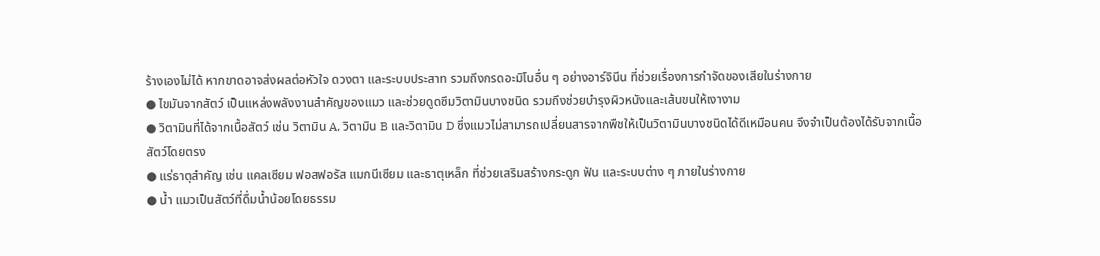ร้างเองไม่ได้ หากขาดอาจส่งผลต่อหัวใจ ดวงตา และระบบประสาท รวมถึงกรดอะมิโนอื่น ๆ อย่างอาร์จินีน ที่ช่วยเรื่องการกำจัดของเสียในร่างกาย
● ไขมันจากสัตว์ เป็นแหล่งพลังงานสำคัญของแมว และช่วยดูดซึมวิตามินบางชนิด รวมถึงช่วยบำรุงผิวหนังและเส้นขนให้เงางาม
● วิตามินที่ได้จากเนื้อสัตว์ เช่น วิตามิน A, วิตามิน B และวิตามิน D ซึ่งแมวไม่สามารถเปลี่ยนสารจากพืชให้เป็นวิตามินบางชนิดได้ดีเหมือนคน จึงจำเป็นต้องได้รับจากเนื้อสัตว์โดยตรง
● แร่ธาตุสำคัญ เช่น แคลเซียม ฟอสฟอรัส แมกนีเซียม และธาตุเหล็ก ที่ช่วยเสริมสร้างกระดูก ฟัน และระบบต่าง ๆ ภายในร่างกาย
● น้ำ แมวเป็นสัตว์ที่ดื่มน้ำน้อยโดยธรรม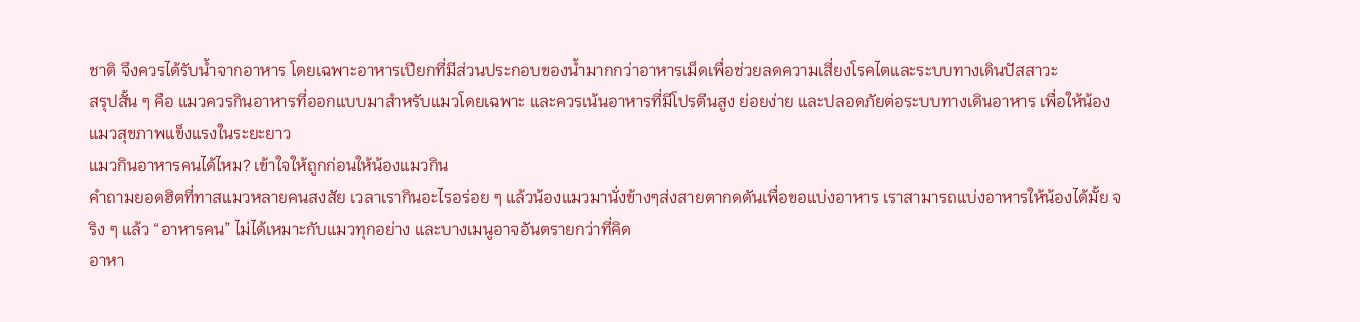ชาติ จึงควรได้รับน้ำจากอาหาร โดยเฉพาะอาหารเปียกที่มีส่วนประกอบของน้ำมากกว่าอาหารเม็ดเพื่อช่วยลดความเสี่ยงโรคไตและระบบทางเดินปัสสาวะ
สรุปสั้น ๆ คือ แมวควรกินอาหารที่ออกแบบมาสำหรับแมวโดยเฉพาะ และควรเน้นอาหารที่มีโปรตีนสูง ย่อยง่าย และปลอดภัยต่อระบบทางเดินอาหาร เพื่อให้น้องแมวสุขภาพแข็งแรงในระยะยาว
แมวกินอาหารคนได้ไหม? เข้าใจให้ถูกก่อนให้น้องแมวกิน
คำถามยอดฮิตที่ทาสแมวหลายคนสงสัย เวลาเรากินอะไรอร่อย ๆ แล้วน้องแมวมานั่งข้างๆส่งสายตากดดันเพื่อขอแบ่งอาหาร เราสามารถแบ่งอาหารให้น้องได้มั้ย จริง ๆ แล้ว “อาหารคน” ไม่ได้เหมาะกับแมวทุกอย่าง และบางเมนูอาจอันตรายกว่าที่คิด
อาหา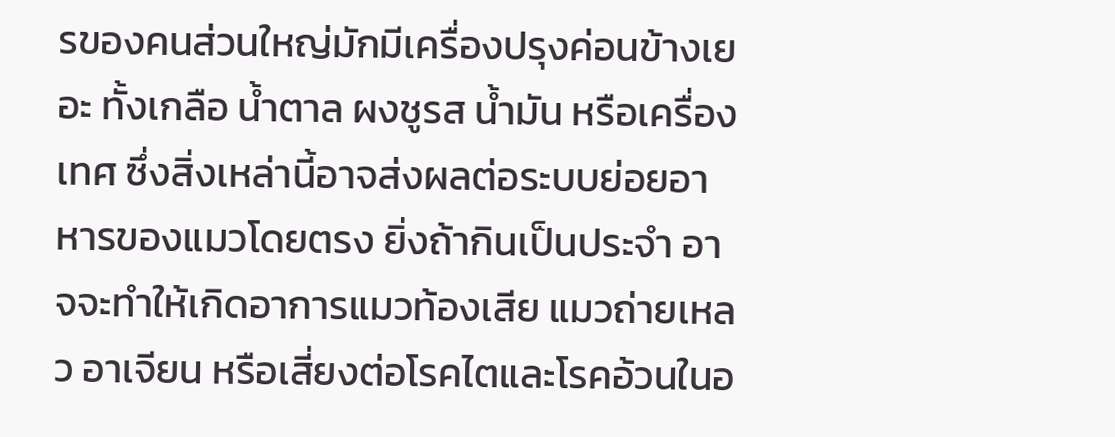รของคนส่วนใหญ่มักมีเครื่องปรุงค่อนข้างเยอะ ทั้งเกลือ น้ำตาล ผงชูรส น้ำมัน หรือเครื่องเทศ ซึ่งสิ่งเหล่านี้อาจส่งผลต่อระบบย่อยอาหารของแมวโดยตรง ยิ่งถ้ากินเป็นประจำ อาจจะทำให้เกิดอาการแมวท้องเสีย แมวถ่ายเหลว อาเจียน หรือเสี่ยงต่อโรคไตและโรคอ้วนในอ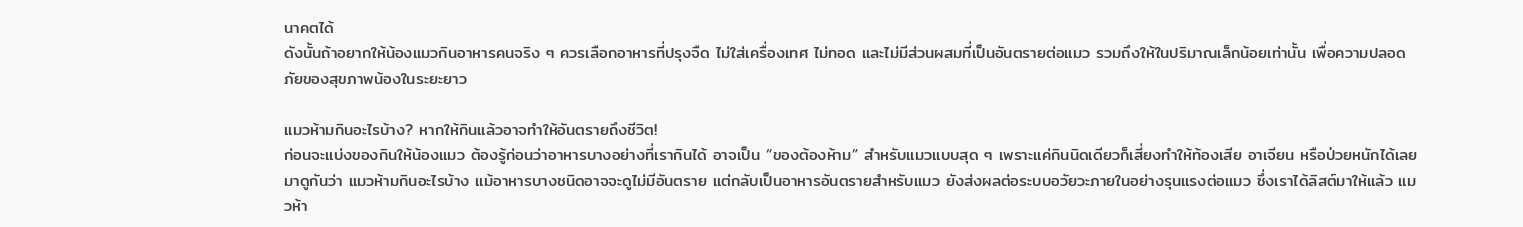นาคตได้
ดังนั้นถ้าอยากให้น้องแมวกินอาหารคนจริง ๆ ควรเลือกอาหารที่ปรุงจืด ไม่ใส่เครื่องเทศ ไม่ทอด และไม่มีส่วนผสมที่เป็นอันตรายต่อแมว รวมถึงให้ในปริมาณเล็กน้อยเท่านั้น เพื่อความปลอดภัยของสุขภาพน้องในระยะยาว

แมวห้ามกินอะไรบ้าง? หากให้กินแล้วอาจทำให้อันตรายถึงชีวิต!
ก่อนจะแบ่งของกินให้น้องแมว ต้องรู้ก่อนว่าอาหารบางอย่างที่เรากินได้ อาจเป็น “ของต้องห้าม” สำหรับแมวแบบสุด ๆ เพราะแค่กินนิดเดียวก็เสี่ยงทำให้ท้องเสีย อาเจียน หรือป่วยหนักได้เลย มาดูกันว่า แมวห้ามกินอะไรบ้าง แม้อาหารบางชนิดอาจจะดูไม่มีอันตราย แต่กลับเป็นอาหารอันตรายสำหรับแมว ยังส่งผลต่อระบบอวัยวะภายในอย่างรุนแรงต่อแมว ซึ่งเราได้ลิสต์มาให้แล้ว แมวห้า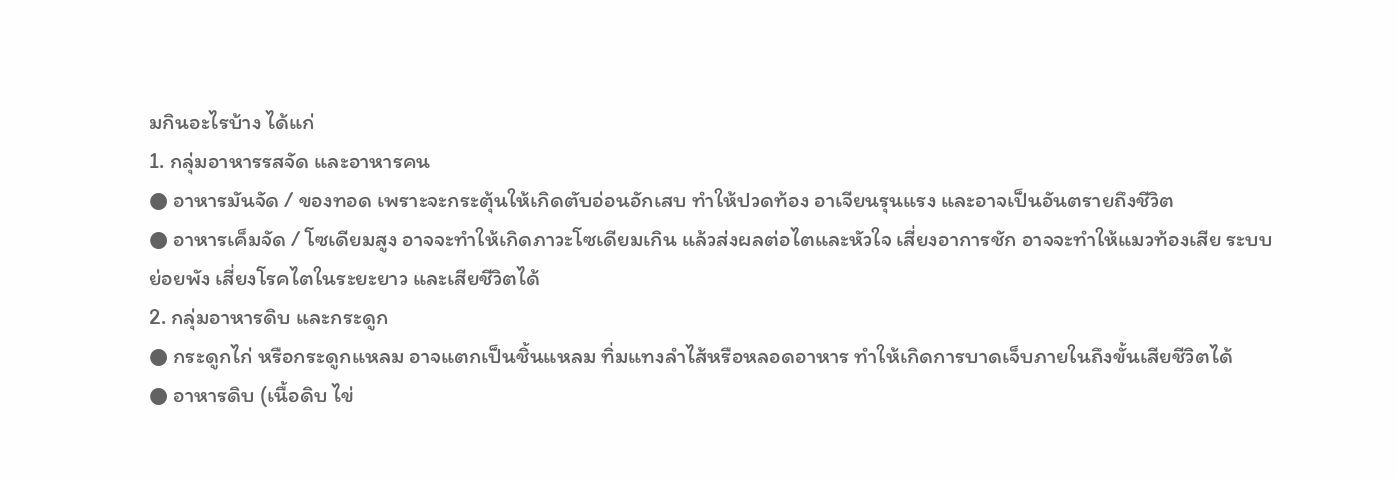มกินอะไรบ้าง ได้แก่
1. กลุ่มอาหารรสจัด และอาหารคน
● อาหารมันจัด / ของทอด เพราะจะกระตุ้นให้เกิดตับอ่อนอักเสบ ทำให้ปวดท้อง อาเจียนรุนแรง และอาจเป็นอันตรายถึงชีวิต
● อาหารเค็มจัด / โซเดียมสูง อาจจะทำให้เกิดภาวะโซเดียมเกิน แล้วส่งผลต่อไตและหัวใจ เสี่ยงอาการชัก อาจจะทำให้แมวท้องเสีย ระบบย่อยพัง เสี่ยงโรคไตในระยะยาว และเสียชีวิตได้
2. กลุ่มอาหารดิบ และกระดูก
● กระดูกไก่ หรือกระดูกแหลม อาจแตกเป็นชิ้นแหลม ทิ่มแทงลำไส้หรือหลอดอาหาร ทำให้เกิดการบาดเจ็บภายในถึงขั้นเสียชีวิตได้
● อาหารดิบ (เนื้อดิบ ไข่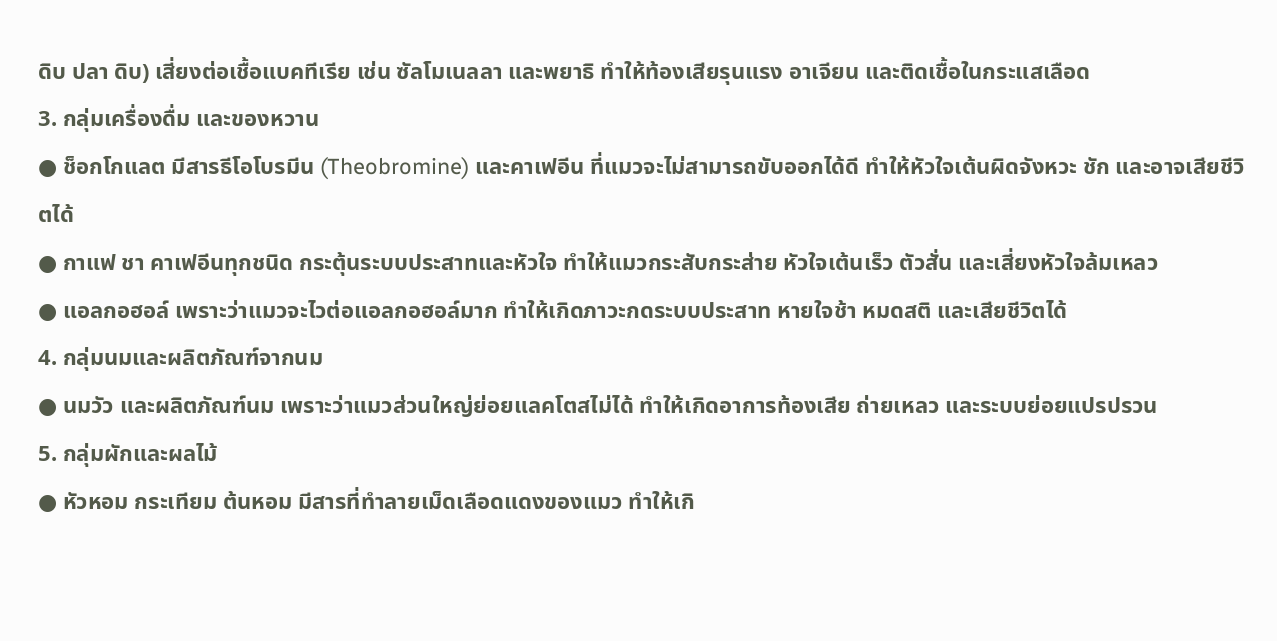ดิบ ปลา ดิบ) เสี่ยงต่อเชื้อแบคทีเรีย เช่น ซัลโมเนลลา และพยาธิ ทำให้ท้องเสียรุนแรง อาเจียน และติดเชื้อในกระแสเลือด
3. กลุ่มเครื่องดื่ม และของหวาน
● ช็อกโกแลต มีสารธีโอโบรมีน (Theobromine) และคาเฟอีน ที่แมวจะไม่สามารถขับออกได้ดี ทำให้หัวใจเต้นผิดจังหวะ ชัก และอาจเสียชีวิตได้
● กาแฟ ชา คาเฟอีนทุกชนิด กระตุ้นระบบประสาทและหัวใจ ทำให้แมวกระสับกระส่าย หัวใจเต้นเร็ว ตัวสั่น และเสี่ยงหัวใจล้มเหลว
● แอลกอฮอล์ เพราะว่าแมวจะไวต่อแอลกอฮอล์มาก ทำให้เกิดภาวะกดระบบประสาท หายใจช้า หมดสติ และเสียชีวิตได้
4. กลุ่มนมและผลิตภัณฑ์จากนม
● นมวัว และผลิตภัณฑ์นม เพราะว่าแมวส่วนใหญ่ย่อยแลคโตสไม่ได้ ทำให้เกิดอาการท้องเสีย ถ่ายเหลว และระบบย่อยแปรปรวน
5. กลุ่มผักและผลไม้
● หัวหอม กระเทียม ต้นหอม มีสารที่ทำลายเม็ดเลือดแดงของแมว ทำให้เกิ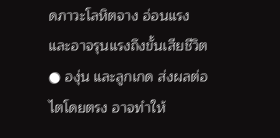ดภาวะโลหิตจาง อ่อนแรง และอาจรุนแรงถึงขั้นเสียชีวิต
● องุ่น และลูกเกด ส่งผลต่อไตโดยตรง อาจทำให้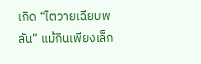เกิด “ไตวายเฉียบพลัน” แม้กินเพียงเล็ก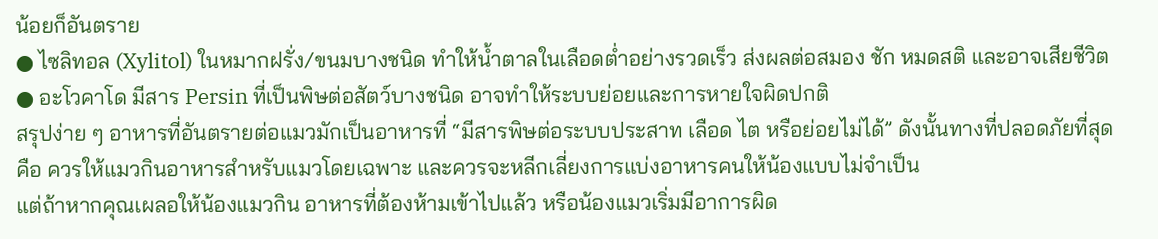น้อยก็อันตราย
● ไซลิทอล (Xylitol) ในหมากฝรั่ง/ขนมบางชนิด ทำให้น้ำตาลในเลือดต่ำอย่างรวดเร็ว ส่งผลต่อสมอง ชัก หมดสติ และอาจเสียชีวิต
● อะโวคาโด มีสาร Persin ที่เป็นพิษต่อสัตว์บางชนิด อาจทำให้ระบบย่อยและการหายใจผิดปกติ
สรุปง่าย ๆ อาหารที่อันตรายต่อแมวมักเป็นอาหารที่ “มีสารพิษต่อระบบประสาท เลือด ไต หรือย่อยไม่ได้” ดังนั้นทางที่ปลอดภัยที่สุดคือ ควรให้แมวกินอาหารสำหรับแมวโดยเฉพาะ และควรจะหลีกเลี่ยงการแบ่งอาหารคนให้น้องแบบไม่จำเป็น
แต่ถ้าหากคุณเผลอให้น้องแมวกิน อาหารที่ต้องห้ามเข้าไปแล้ว หรือน้องแมวเริ่มมีอาการผิด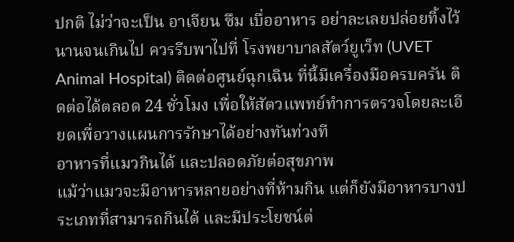ปกติ ไม่ว่าจะเป็น อาเจียน ซึม เบื่ออาหาร อย่าละเลยปล่อยทิ้งไว้นานจนเกินไป ควรรีบพาไปที่ โรงพยาบาลสัตว์ยูเว็ท (UVET Animal Hospital) ติดต่อศูนย์ฉุกเฉิน ที่นี้มีเครื่องมือครบครัน ติดต่อได้ตลอด 24 ชั่วโมง เพื่อให้สัตวแพทย์ทำการตรวจโดยละเอียดเพื่อวางแผนการรักษาได้อย่างทันท่วงที
อาหารที่แมวกินได้ และปลอดภัยต่อสุขภาพ
แม้ว่าแมวจะมีอาหารหลายอย่างที่ห้ามกิน แต่ก็ยังมีอาหารบางประเภทที่สามารถกินได้ และมีประโยชน์ต่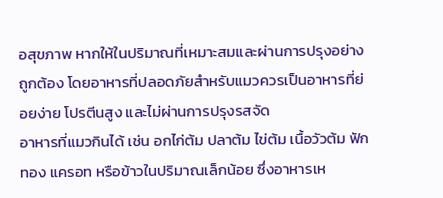อสุขภาพ หากให้ในปริมาณที่เหมาะสมและผ่านการปรุงอย่างถูกต้อง โดยอาหารที่ปลอดภัยสำหรับแมวควรเป็นอาหารที่ย่อยง่าย โปรตีนสูง และไม่ผ่านการปรุงรสจัด
อาหารที่แมวกินได้ เช่น อกไก่ต้ม ปลาต้ม ไข่ต้ม เนื้อวัวต้ม ฟักทอง แครอท หรือข้าวในปริมาณเล็กน้อย ซึ่งอาหารเห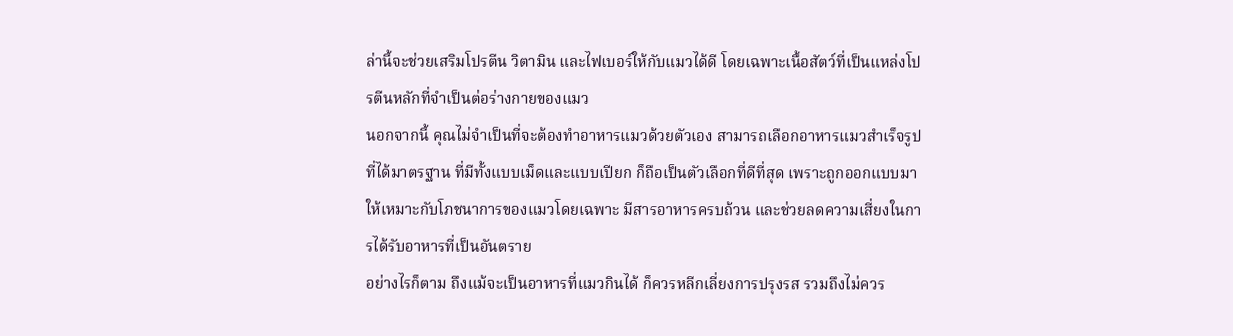ล่านี้จะช่วยเสริมโปรตีน วิตามิน และไฟเบอร์ให้กับแมวได้ดี โดยเฉพาะเนื้อสัตว์ที่เป็นแหล่งโปรตีนหลักที่จำเป็นต่อร่างกายของแมว
นอกจากนี้ คุณไม่จำเป็นที่จะต้องทำอาหารแมวด้วยตัวเอง สามารถเลือกอาหารแมวสำเร็จรูปที่ได้มาตรฐาน ที่มีทั้งแบบเม็ดและแบบเปียก ก็ถือเป็นตัวเลือกที่ดีที่สุด เพราะถูกออกแบบมาให้เหมาะกับโภชนาการของแมวโดยเฉพาะ มีสารอาหารครบถ้วน และช่วยลดความเสี่ยงในการได้รับอาหารที่เป็นอันตราย
อย่างไรก็ตาม ถึงแม้จะเป็นอาหารที่แมวกินได้ ก็ควรหลีกเลี่ยงการปรุงรส รวมถึงไม่ควร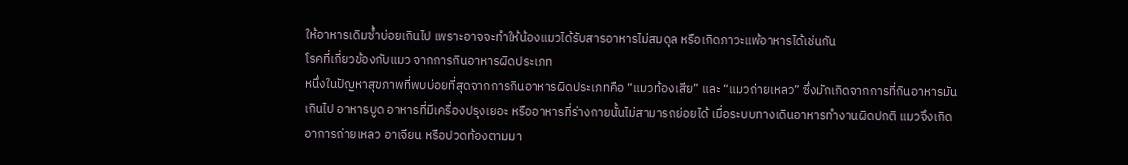ให้อาหารเดิมซ้ำบ่อยเกินไป เพราะอาจจะทำให้น้องแมวได้รับสารอาหารไม่สมดุล หรือเกิดภาวะแพ้อาหารได้เช่นกัน
โรคที่เกี่ยวข้องกับแมว จากการกินอาหารผิดประเภท
หนึ่งในปัญหาสุขภาพที่พบบ่อยที่สุดจากการกินอาหารผิดประเภทคือ “แมวท้องเสีย” และ “แมวถ่ายเหลว” ซึ่งมักเกิดจากการที่กินอาหารมันเกินไป อาหารบูด อาหารที่มีเครื่องปรุงเยอะ หรืออาหารที่ร่างกายนั้นไม่สามารถย่อยได้ เมื่อระบบทางเดินอาหารทำงานผิดปกติ แมวจึงเกิดอาการถ่ายเหลว อาเจียน หรือปวดท้องตามมา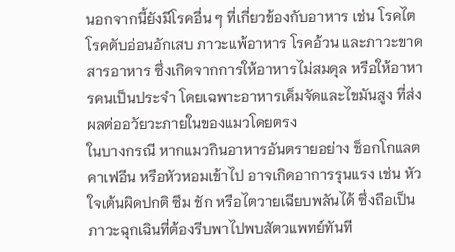นอกจากนี้ยังมีโรคอื่น ๆ ที่เกี่ยวข้องกับอาหาร เช่น โรคไต โรคตับอ่อนอักเสบ ภาวะแพ้อาหาร โรคอ้วน และภาวะขาดสารอาหาร ซึ่งเกิดจากการให้อาหารไม่สมดุล หรือให้อาหารคนเป็นประจำ โดยเฉพาะอาหารเค็มจัดและไขมันสูง ที่ส่งผลต่ออวัยวะภายในของแมวโดยตรง
ในบางกรณี หากแมวกินอาหารอันตรายอย่าง ช็อกโกแลต คาเฟอีน หรือหัวหอมเข้าไป อาจเกิดอาการรุนแรง เช่น หัวใจเต้นผิดปกติ ซึม ชัก หรือไตวายเฉียบพลันได้ ซึ่งถือเป็นภาวะฉุกเฉินที่ต้องรีบพาไปพบสัตวแพทย์ทันที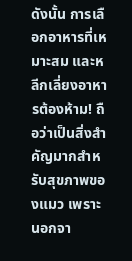ดังนั้น การเลือกอาหารที่เหมาะสม และหลีกเลี่ยงอาหารต้องห้าม! ถือว่าเป็นสิ่งสำคัญมากสำหรับสุขภาพของแมว เพราะนอกจา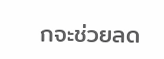กจะช่วยลด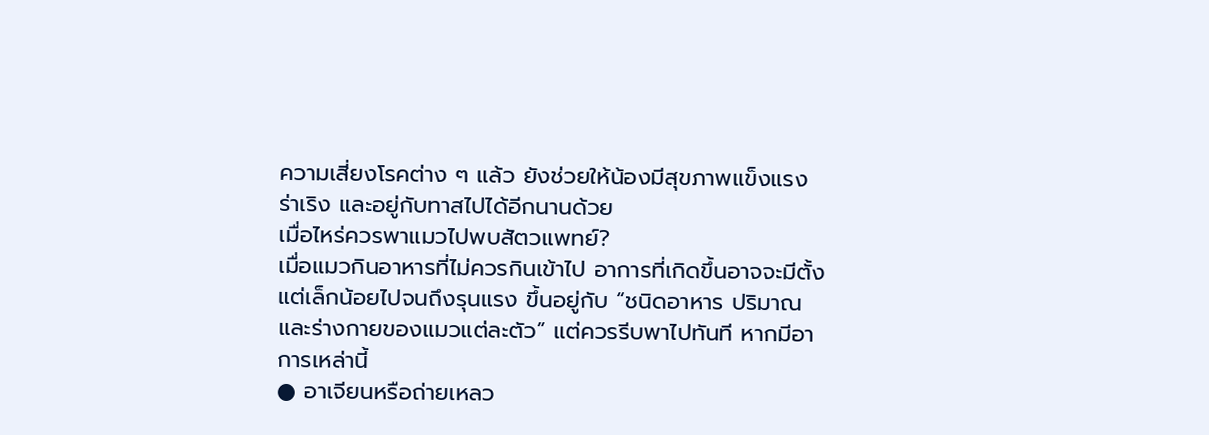ความเสี่ยงโรคต่าง ๆ แล้ว ยังช่วยให้น้องมีสุขภาพแข็งแรง ร่าเริง และอยู่กับทาสไปได้อีกนานด้วย
เมื่อไหร่ควรพาแมวไปพบสัตวแพทย์?
เมื่อแมวกินอาหารที่ไม่ควรกินเข้าไป อาการที่เกิดขึ้นอาจจะมีตั้งแต่เล็กน้อยไปจนถึงรุนแรง ขึ้นอยู่กับ “ชนิดอาหาร ปริมาณ และร่างกายของแมวแต่ละตัว” แต่ควรรีบพาไปทันที หากมีอาการเหล่านี้
● อาเจียนหรือถ่ายเหลว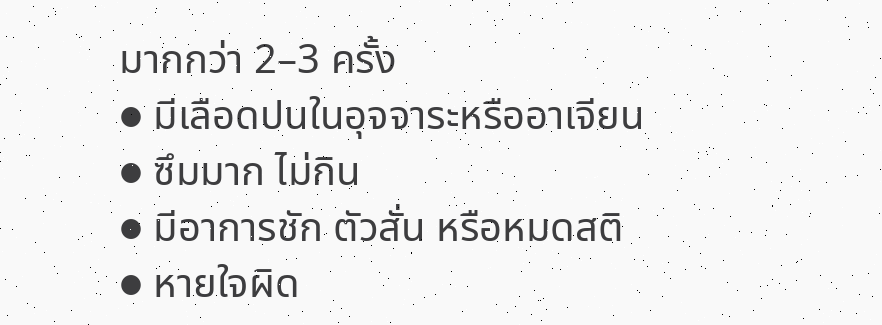มากกว่า 2–3 ครั้ง
● มีเลือดปนในอุจจาระหรืออาเจียน
● ซึมมาก ไม่กิน
● มีอาการชัก ตัวสั่น หรือหมดสติ
● หายใจผิด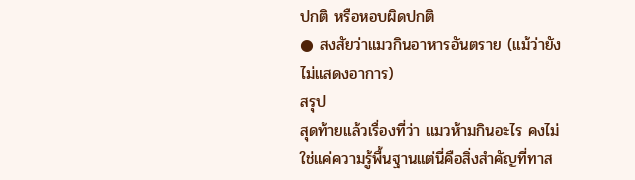ปกติ หรือหอบผิดปกติ
● สงสัยว่าแมวกินอาหารอันตราย (แม้ว่ายังไม่แสดงอาการ)
สรุป
สุดท้ายแล้วเรื่องที่ว่า แมวห้ามกินอะไร คงไม่ใช่แค่ความรู้พื้นฐานแต่นี่คือสิ่งสำคัญที่ทาส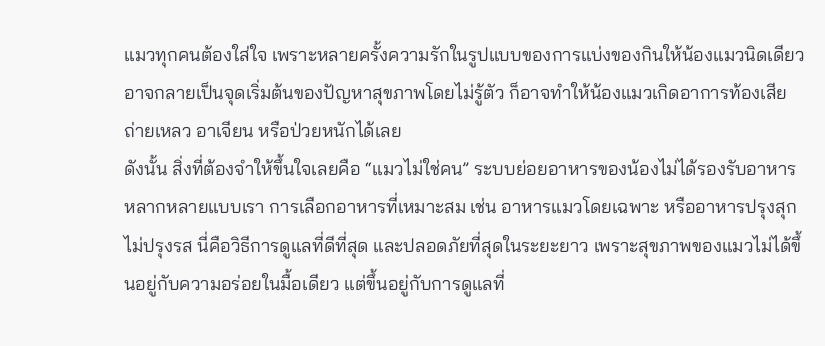แมวทุกคนต้องใส่ใจ เพราะหลายครั้งความรักในรูปแบบของการแบ่งของกินให้น้องแมวนิดเดียว อาจกลายเป็นจุดเริ่มต้นของปัญหาสุขภาพโดยไม่รู้ตัว ก็อาจทำให้น้องแมวเกิดอาการท้องเสีย ถ่ายเหลว อาเจียน หรือป่วยหนักได้เลย
ดังนั้น สิ่งที่ต้องจำให้ขึ้นใจเลยคือ “แมวไม่ใช่คน” ระบบย่อยอาหารของน้องไม่ได้รองรับอาหารหลากหลายแบบเรา การเลือกอาหารที่เหมาะสม เช่น อาหารแมวโดยเฉพาะ หรืออาหารปรุงสุกไม่ปรุงรส นี่คือวิธีการดูแลที่ดีที่สุด และปลอดภัยที่สุดในระยะยาว เพราะสุขภาพของแมวไม่ได้ขึ้นอยู่กับความอร่อยในมื้อเดียว แต่ขึ้นอยู่กับการดูแลที่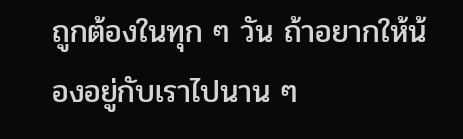ถูกต้องในทุก ๆ วัน ถ้าอยากให้น้องอยู่กับเราไปนาน ๆ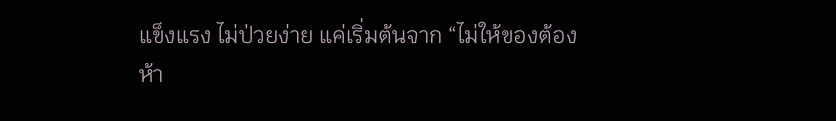แข็งแรง ไม่ป่วยง่าย แค่เริ่มต้นจาก “ไม่ให้ของต้องห้า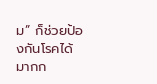ม” ก็ช่วยป้องกันโรคได้มากก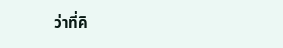ว่าที่คิ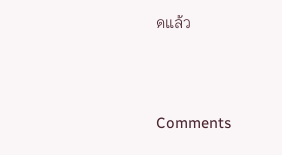ดแล้ว




Comments